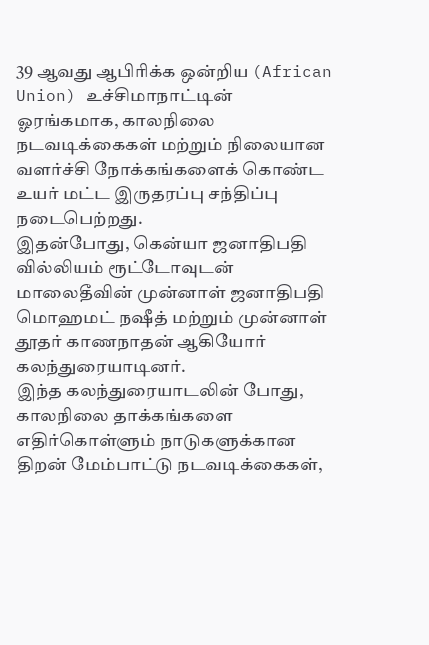39 ஆவது ஆபிரிக்க ஒன்றிய (African Union) உச்சிமாநாட்டின் ஓரங்கமாக, காலநிலை நடவடிக்கைகள் மற்றும் நிலையான வளர்ச்சி நோக்கங்களைக் கொண்ட உயர் மட்ட இருதரப்பு சந்திப்பு நடைபெற்றது.
இதன்போது, கென்யா ஜனாதிபதி வில்லியம் ரூட்டோவுடன் மாலைதீவின் முன்னாள் ஜனாதிபதி மொஹமட் நஷீத் மற்றும் முன்னாள் தூதர் காணநாதன் ஆகியோர் கலந்துரையாடினர்.
இந்த கலந்துரையாடலின் போது, காலநிலை தாக்கங்களை எதிர்கொள்ளும் நாடுகளுக்கான திறன் மேம்பாட்டு நடவடிக்கைகள்,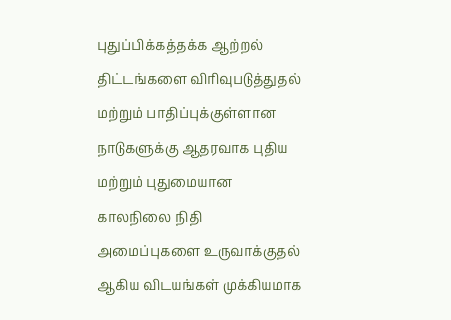புதுப்பிக்கத்தக்க ஆற்றல் திட்டங்களை விரிவுபடுத்துதல் மற்றும் பாதிப்புக்குள்ளான நாடுகளுக்கு ஆதரவாக புதிய மற்றும் புதுமையான காலநிலை நிதி அமைப்புகளை உருவாக்குதல் ஆகிய விடயங்கள் முக்கியமாக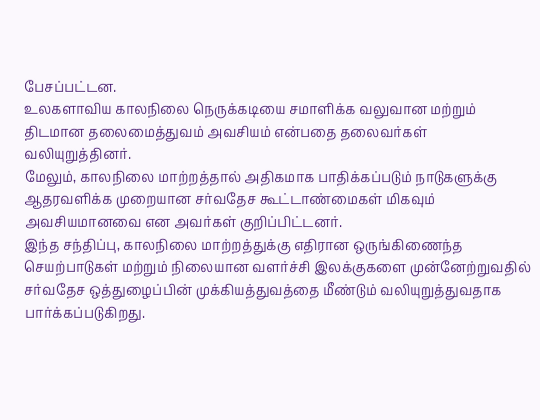பேசப்பட்டன.
உலகளாவிய காலநிலை நெருக்கடியை சமாளிக்க வலுவான மற்றும் திடமான தலைமைத்துவம் அவசியம் என்பதை தலைவர்கள் வலியுறுத்தினர்.
மேலும், காலநிலை மாற்றத்தால் அதிகமாக பாதிக்கப்படும் நாடுகளுக்கு ஆதரவளிக்க முறையான சர்வதேச கூட்டாண்மைகள் மிகவும் அவசியமானவை என அவர்கள் குறிப்பிட்டனர்.
இந்த சந்திப்பு, காலநிலை மாற்றத்துக்கு எதிரான ஒருங்கிணைந்த செயற்பாடுகள் மற்றும் நிலையான வளர்ச்சி இலக்குகளை முன்னேற்றுவதில் சர்வதேச ஒத்துழைப்பின் முக்கியத்துவத்தை மீண்டும் வலியுறுத்துவதாக பார்க்கப்படுகிறது.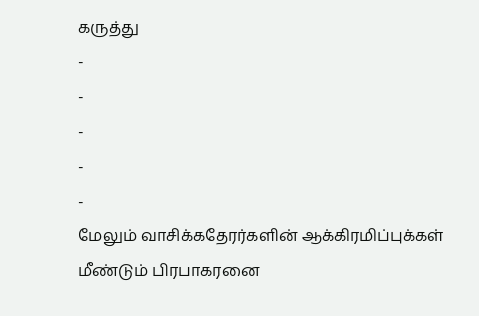கருத்து
-
-
-
-
-
மேலும் வாசிக்கதேரர்களின் ஆக்கிரமிப்புக்கள் மீண்டும் பிரபாகரனை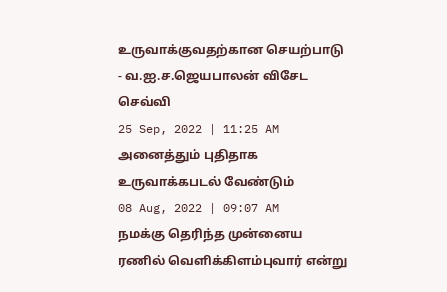உருவாக்குவதற்கான செயற்பாடு - வ.ஐ.ச.ஜெயபாலன் விசேட செவ்வி
25 Sep, 2022 | 11:25 AM
அனைத்தும் புதிதாக உருவாக்கபடல் வேண்டும்
08 Aug, 2022 | 09:07 AM
நமக்கு தெரிந்த முன்னைய ரணில் வெளிக்கிளம்புவார் என்று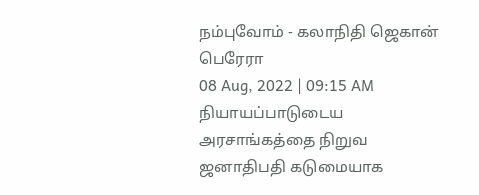நம்புவோம் - கலாநிதி ஜெகான் பெரேரா
08 Aug, 2022 | 09:15 AM
நியாயப்பாடுடைய அரசாங்கத்தை நிறுவ ஜனாதிபதி கடுமையாக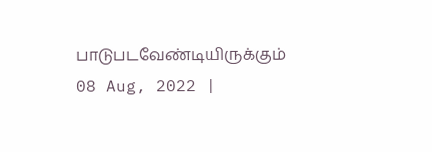பாடுபடவேண்டியிருக்கும்
08 Aug, 2022 |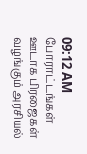09:12 AM
போராட்டங்கள் ஊடாக பிரஜைகள் வழங்கும் அரசியல்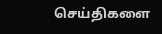செய்திகளை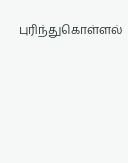புரிந்துகொள்ளல்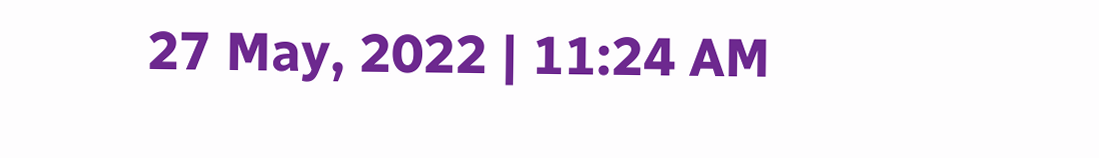27 May, 2022 | 11:24 AM